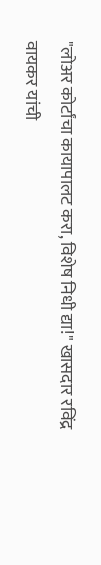"लोअर कोर्टांचा कायापालट करा, विशेष निधी द्या!" खासदार रविंद्र वायकर यांची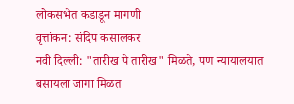लोकसभेत कडाडून मागणी
वृत्तांकन: संदिप कसालकर
नवी दिल्ली: "तारीख पे तारीख" मिळते, पण न्यायालयात बसायला जागा मिळत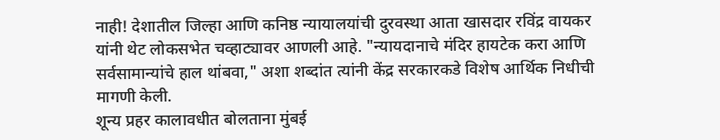नाही! देशातील जिल्हा आणि कनिष्ठ न्यायालयांची दुरवस्था आता खासदार रविंद्र वायकर यांनी थेट लोकसभेत चव्हाट्यावर आणली आहे. "न्यायदानाचे मंदिर हायटेक करा आणि सर्वसामान्यांचे हाल थांबवा," अशा शब्दांत त्यांनी केंद्र सरकारकडे विशेष आर्थिक निधीची मागणी केली.
शून्य प्रहर कालावधीत बोलताना मुंबई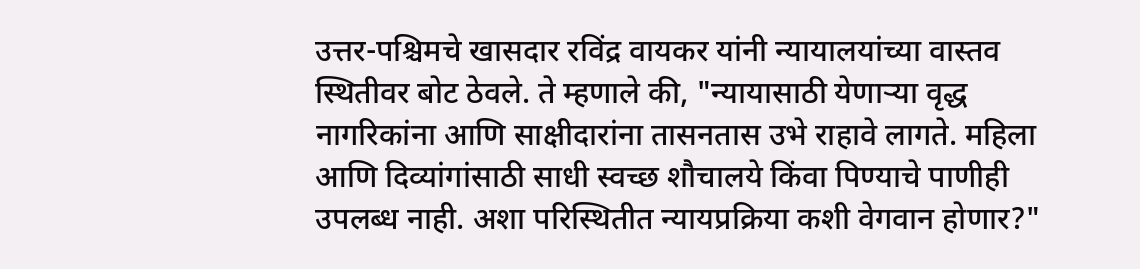उत्तर-पश्चिमचे खासदार रविंद्र वायकर यांनी न्यायालयांच्या वास्तव स्थितीवर बोट ठेवले. ते म्हणाले की, "न्यायासाठी येणाऱ्या वृद्ध नागरिकांना आणि साक्षीदारांना तासनतास उभे राहावे लागते. महिला आणि दिव्यांगांसाठी साधी स्वच्छ शौचालये किंवा पिण्याचे पाणीही उपलब्ध नाही. अशा परिस्थितीत न्यायप्रक्रिया कशी वेगवान होणार?"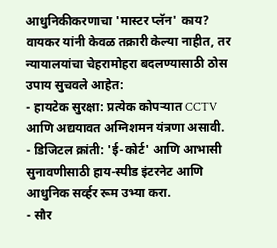आधुनिकीकरणाचा 'मास्टर प्लॅन' काय?
वायकर यांनी केवळ तक्रारी केल्या नाहीत, तर न्यायालयांचा चेहरामोहरा बदलण्यासाठी ठोस उपाय सुचवले आहेत:
- हायटेक सुरक्षा: प्रत्येक कोपऱ्यात CCTV आणि अद्ययावत अग्निशमन यंत्रणा असावी.
- डिजिटल क्रांती: 'ई-कोर्ट' आणि आभासी सुनावणीसाठी हाय-स्पीड इंटरनेट आणि आधुनिक सर्व्हर रूम उभ्या करा.
- सौर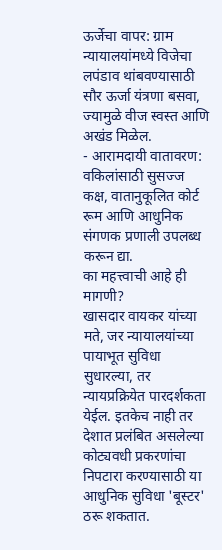ऊर्जेचा वापर: ग्राम न्यायालयांमध्ये विजेचा लपंडाव थांबवण्यासाठी सौर ऊर्जा यंत्रणा बसवा, ज्यामुळे वीज स्वस्त आणि अखंड मिळेल.
- आरामदायी वातावरण: वकिलांसाठी सुसज्ज कक्ष, वातानुकूलित कोर्ट रूम आणि आधुनिक संगणक प्रणाली उपलब्ध करून द्या.
का महत्त्वाची आहे ही मागणी?
खासदार वायकर यांच्या मते, जर न्यायालयांच्या पायाभूत सुविधा सुधारल्या, तर न्यायप्रक्रियेत पारदर्शकता येईल. इतकेच नाही तर देशात प्रलंबित असलेल्या कोट्यवधी प्रकरणांचा निपटारा करण्यासाठी या आधुनिक सुविधा 'बूस्टर' ठरू शकतात.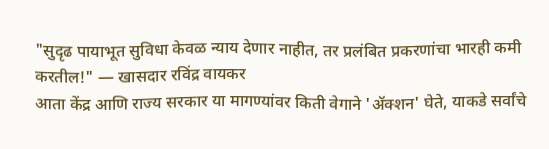"सुदृढ पायाभूत सुविधा केवळ न्याय देणार नाहीत, तर प्रलंबित प्रकरणांचा भारही कमी करतील!" — खासदार रविंद्र वायकर
आता केंद्र आणि राज्य सरकार या मागण्यांवर किती वेगाने 'ॲक्शन' घेते, याकडे सर्वांचे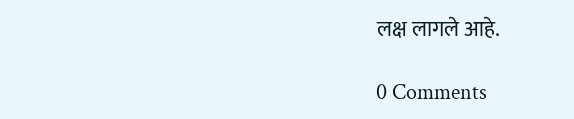लक्ष लागले आहे.

0 Comments